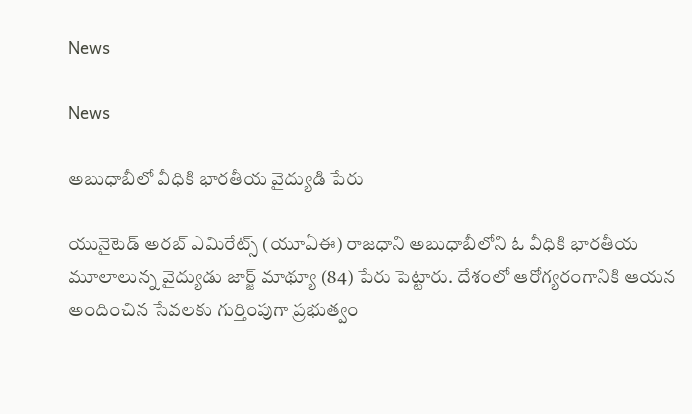News

News

అబుధాబీలో వీధికి భారతీయ వైద్యుడి పేరు

యునైటెడ్‌ అరబ్‌ ఎమిరేట్స్‌ (యూఏఈ) రాజధాని అబుధాబీలోని ఓ వీధికి భారతీయ మూలాలున్న వైద్యుడు జార్జ్‌ మాథ్యూ (84) పేరు పెట్టారు. దేశంలో ఆరోగ్యరంగానికి ఆయన అందించిన సేవలకు గుర్తింపుగా ప్రభుత్వం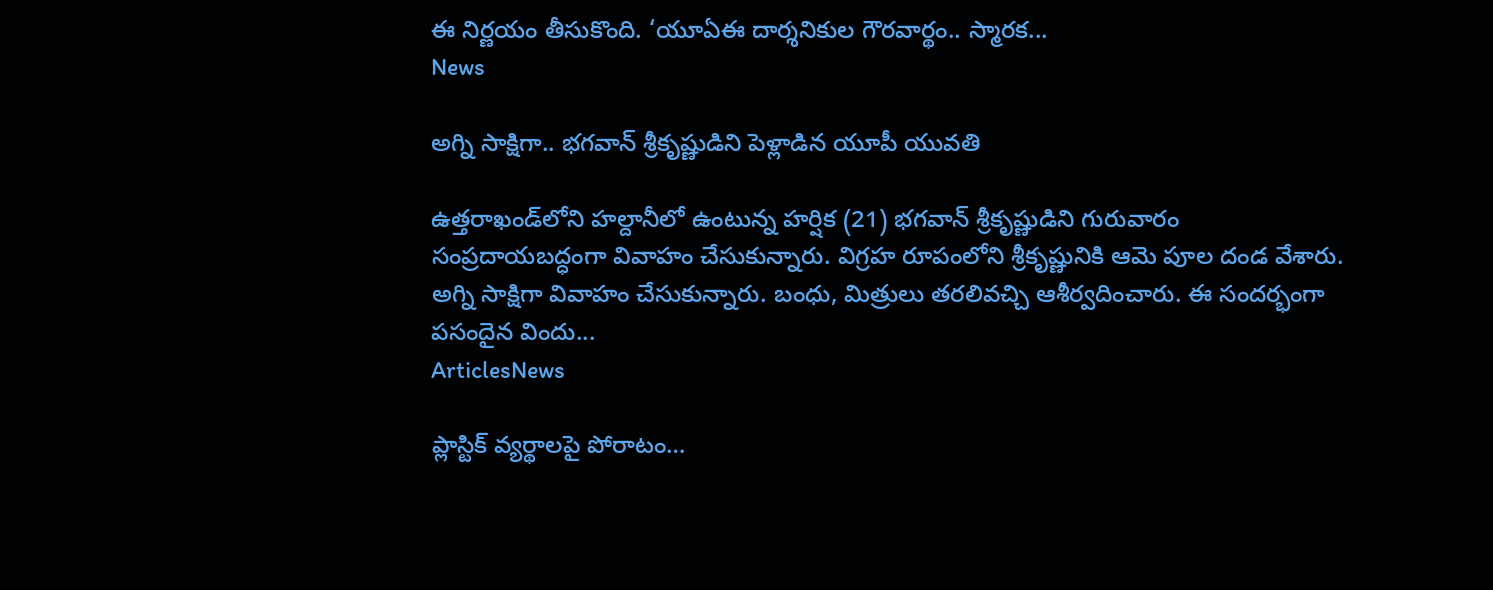ఈ నిర్ణయం తీసుకొంది. ‘యూఏఈ దార్శనికుల గౌరవార్థం.. స్మారక...
News

అగ్ని సాక్షిగా.. భగవాన్‌ శ్రీకృష్ణుడిని పెళ్లాడిన యూపీ యువతి

ఉత్తరాఖండ్‌లోని హల్దానీలో ఉంటున్న హర్షిక (21) భగవాన్‌ శ్రీకృష్ణుడిని గురువారం సంప్రదాయబద్ధంగా వివాహం చేసుకున్నారు. విగ్రహ రూపంలోని శ్రీకృష్ణునికి ఆమె పూల దండ వేశారు. అగ్ని సాక్షిగా వివాహం చేసుకున్నారు. బంధు, మిత్రులు తరలివచ్చి ఆశీర్వదించారు. ఈ సందర్భంగా పసందైన విందు...
ArticlesNews

ప్లాస్టిక్‌ వ్యర్థాలపై పోరాటం…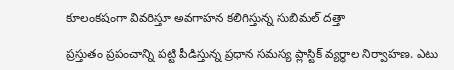కూలంకషంగా వివరిస్తూ అవగాహన కలిగిస్తున్న సుబిమల్ దత్తా

ప్రస్తుతం ప్రపంచాన్ని పట్టి పీడిస్తున్న ప్రధాన సమస్య ప్లాస్టిక్‌ వ్యర్థాల నిర్వాహణ. ఎటు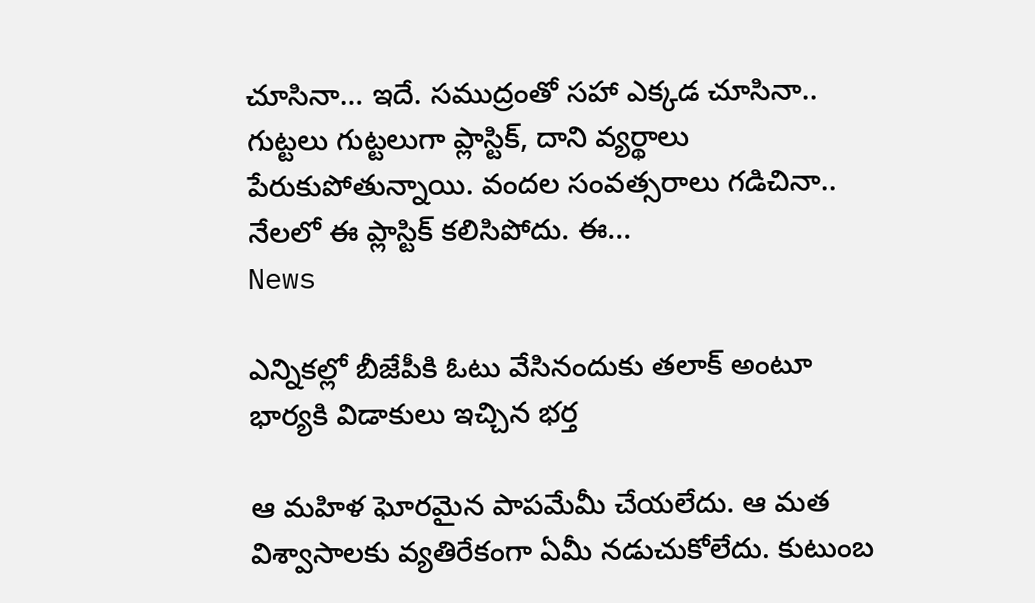చూసినా… ఇదే. సముద్రంతో సహా ఎక్కడ చూసినా.. గుట్టలు గుట్టలుగా ప్లాస్టిక్‌, దాని వ్యర్థాలు పేరుకుపోతున్నాయి. వందల సంవత్సరాలు గడిచినా.. నేలలో ఈ ప్లాస్టిక్‌ కలిసిపోదు. ఈ...
News

ఎన్నికల్లో బీజేపీకి ఓటు వేసినందుకు తలాక్ అంటూ భార్యకి విడాకులు ఇచ్చిన భర్త

ఆ మహిళ ఘోరమైన పాపమేమీ చేయలేదు. ఆ మత విశ్వాసాలకు వ్యతిరేకంగా ఏమీ నడుచుకోలేదు. కుటుంబ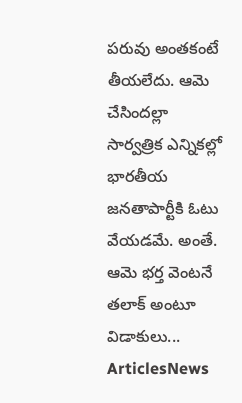పరువు అంతకంటే తీయలేదు. ఆమె చేసిందల్లా సార్వత్రిక ఎన్నికల్లో భారతీయ జనతాపార్టీకి ఓటు వేయడమే. అంతే. ఆమె భర్త వెంటనే తలాక్‌ అంటూ విడాకులు...
ArticlesNews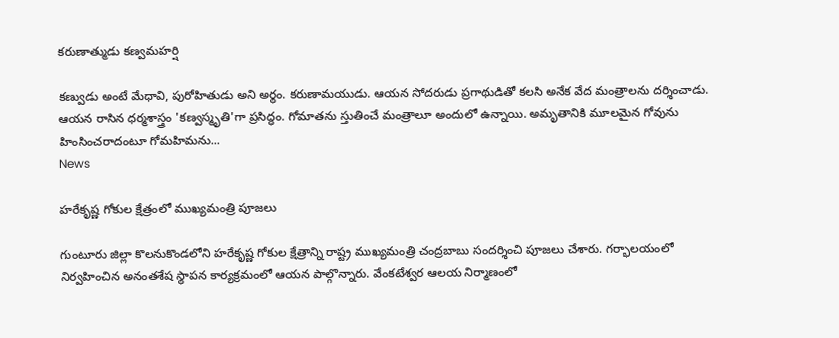కరుణాత్ముడు కణ్వమహర్షి

కణ్వుడు అంటే మేధావి, పురోహితుడు అని అర్థం. కరుణామయుడు. ఆయన సోదరుడు ప్రగాథుడితో కలసి అనేక వేద మంత్రాలను దర్శించాడు. ఆయన రాసిన ధర్మశాస్త్రం 'కణ్వస్మృతి'గా ప్రసిద్ధం. గోమాతను స్తుతించే మంత్రాలూ అందులో ఉన్నాయి. అమృతానికి మూలమైన గోవును హింసించరాదంటూ గోమహిమను...
News

హరేకృష్ణ గోకుల క్షేత్రంలో ముఖ్యమంత్రి పూజలు

గుంటూరు జిల్లా కొలనుకొండలోని హరేకృష్ణ గోకుల క్షేత్రాన్ని రాష్ట్ర ముఖ్యమంత్రి చంద్రబాబు సందర్శించి పూజలు చేశారు. గర్భాలయంలో నిర్వహించిన అనంతశేష స్థాపన కార్యక్రమంలో ఆయన పాల్గొన్నారు. వేంకటేశ్వర ఆలయ నిర్మాణంలో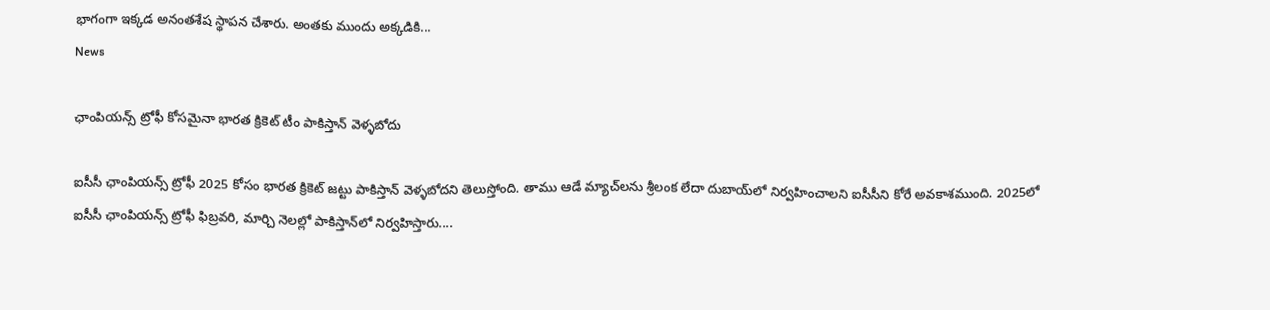భాగంగా ఇక్కడ అనంతశేష స్థాపన చేశారు. అంతకు ముందు అక్కడికి...
News

ఛాంపియన్స్‌ ట్రోఫీ కోసమైనా భారత క్రికెట్ టీం పాకిస్తాన్ వెళ్ళబోదు

ఐసీసీ ఛాంపియన్స్ ట్రోఫీ 2025 కోసం భారత క్రికెట్ జట్టు పాకిస్తాన్ వెళ్ళబోదని తెలుస్తోంది. తాము ఆడే మ్యాచ్‌లను శ్రీలంక లేదా దుబాయ్‌లో నిర్వహించాలని ఐసీసీని కోరే అవకాశముంది. 2025లో ఐసీసీ ఛాంపియన్స్ ట్రోఫీ ఫిబ్రవరి, మార్చి నెలల్లో పాకిస్తాన్‌లో నిర్వహిస్తారు....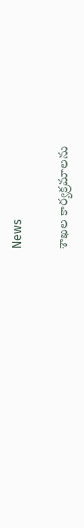News

శాఖల కార్యక్రమాలను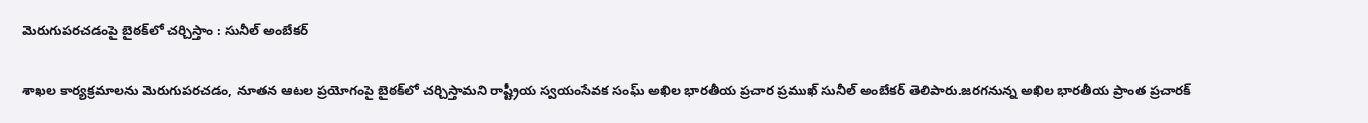మెరుగుపరచడంపై బైఠక్‌లో చర్చిస్తాం : సునీల్ అంబేకర్

శాఖల కార్యక్రమాలను మెరుగుపరచడం, నూతన ఆటల ప్రయోగంపై బైఠక్‌లో చర్చిస్తామని రాష్ట్రీయ స్వయంసేవక సంఘ్ అఖిల భారతీయ ప్రచార ప్రముఖ్ సునీల్ అంబేకర్ తెలిపారు.జరగనున్న అఖిల భారతీయ ప్రాంత ప్రచారక్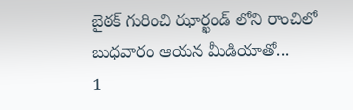బైఠక్ గురించి ఝార్ఖండ్ లోని రాంచిలో బుధవారం ఆయన మీడియాతో...
1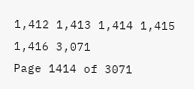1,412 1,413 1,414 1,415 1,416 3,071
Page 1414 of 3071